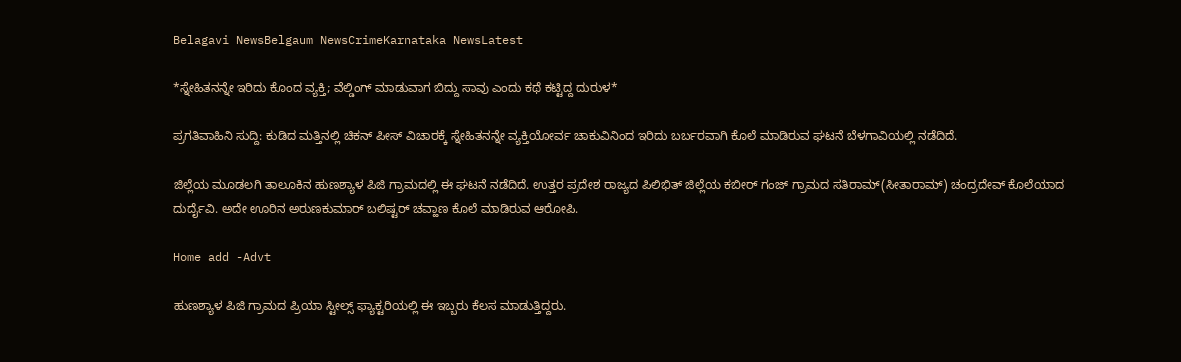Belagavi NewsBelgaum NewsCrimeKarnataka NewsLatest

*ಸ್ನೇಹಿತನನ್ನೇ ಇರಿದು ಕೊಂದ ವ್ಯಕ್ತಿ; ವೆಲ್ಡಿಂಗ್ ಮಾಡುವಾಗ ಬಿದ್ದು ಸಾವು ಎಂದು ಕಥೆ ಕಟ್ಟಿದ್ದ ದುರುಳ*

ಪ್ರಗತಿವಾಹಿನಿ ಸುದ್ದಿ: ಕುಡಿದ ಮತ್ತಿನಲ್ಲಿ ಚಿಕನ್ ಪೀಸ್ ವಿಚಾರಕ್ಕೆ ಸ್ನೇಹಿತನನ್ನೇ ವ್ಯಕ್ತಿಯೋರ್ವ ಚಾಕುವಿನಿಂದ ಇರಿದು ಬರ್ಬರವಾಗಿ ಕೊಲೆ ಮಾಡಿರುವ ಘಟನೆ ಬೆಳಗಾವಿಯಲ್ಲಿ ನಡೆದಿದೆ.

ಜಿಲ್ಲೆಯ ಮೂಡಲಗಿ ತಾಲೂಕಿನ ಹುಣಶ್ಯಾಳ ಪಿಜಿ ಗ್ರಾಮದಲ್ಲಿ ಈ ಘಟನೆ ನಡೆದಿದೆ. ಉತ್ತರ ಪ್ರದೇಶ ರಾಜ್ಯದ ಪಿಲಿಭಿತ್ ಜಿಲ್ಲೆಯ ಕಬೀರ್ ಗಂಜ್ ಗ್ರಾಮದ ಸತಿರಾಮ್(ಸೀತಾರಾಮ್) ಚಂದ್ರದೇವ್ ಕೊಲೆಯಾದ ದುರ್ದೈವಿ. ಅದೇ ಊರಿನ ಅರುಣಕುಮಾರ್ ಬಲಿಷ್ಟರ್ ಚವ್ಹಾಣ ಕೊಲೆ ಮಾಡಿರುವ ಆರೋಪಿ.

Home add -Advt

ಹುಣಶ್ಯಾಳ ಪಿಜಿ ಗ್ರಾಮದ ಪ್ರಿಯಾ ಸ್ಟೀಲ್ಸ್ ಫ್ಯಾಕ್ಟರಿಯಲ್ಲಿ ಈ ಇಬ್ಬರು ಕೆಲಸ ಮಾಡುತ್ತಿದ್ದರು.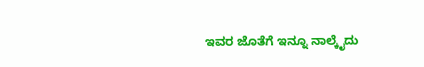ಇವರ ಜೊತೆಗೆ ಇನ್ನೂ ನಾಲ್ಕೈದು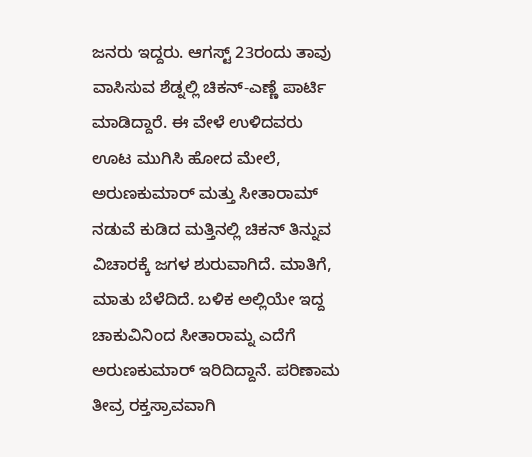ಜನರು ಇದ್ದರು. ಆಗಸ್ಟ್ 23ರಂದು ತಾವು ವಾಸಿಸುವ ಶೆಡ್ನಲ್ಲಿ ಚಿಕನ್-ಎಣ್ಣೆ ಪಾರ್ಟಿ ಮಾಡಿದ್ದಾರೆ. ಈ ವೇಳೆ ಉಳಿದವರು ಊಟ ಮುಗಿಸಿ ಹೋದ ಮೇಲೆ, ಅರುಣಕುಮಾರ್ ಮತ್ತು ಸೀತಾರಾಮ್ ನಡುವೆ ಕುಡಿದ ಮತ್ತಿನಲ್ಲಿ ಚಿಕನ್ ತಿನ್ನುವ ವಿಚಾರಕ್ಕೆ ಜಗಳ ಶುರುವಾಗಿದೆ. ಮಾತಿಗೆ, ಮಾತು ಬೆಳೆದಿದೆ. ಬಳಿಕ ಅಲ್ಲಿಯೇ ಇದ್ದ ಚಾಕುವಿನಿಂದ ಸೀತಾರಾಮ್ನ ಎದೆಗೆ ಅರುಣಕುಮಾರ್ ಇರಿದಿದ್ದಾನೆ. ಪರಿಣಾಮ ತೀವ್ರ ರಕ್ತಸ್ರಾವವಾಗಿ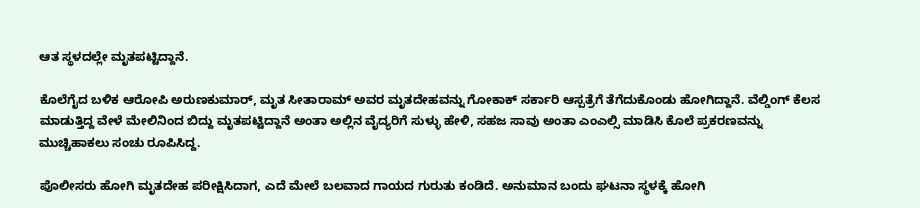ಆತ ಸ್ಥಳದಲ್ಲೇ ಮೃತಪಟ್ಟಿದ್ದಾನೆ.

ಕೊಲೆಗೈದ ಬಳಿಕ ಆರೋಪಿ ಅರುಣಕುಮಾರ್, ಮೃತ ಸೀತಾರಾಮ್ ಅವರ ಮೃತದೇಹವನ್ನು ಗೋಕಾಕ್ ಸರ್ಕಾರಿ ಆಸ್ಪತ್ರೆಗೆ ತೆಗೆದುಕೊಂಡು ಹೋಗಿದ್ದಾನೆ. ವೆಲ್ಡಿಂಗ್ ಕೆಲಸ ಮಾಡುತ್ತಿದ್ದ ವೇಳೆ ಮೇಲಿನಿಂದ ಬಿದ್ದು ಮೃತಪಟ್ಟಿದ್ದಾನೆ ಅಂತಾ ಅಲ್ಲಿನ ವೈದ್ಯರಿಗೆ ಸುಳ್ಳು ಹೇಳಿ, ಸಹಜ ಸಾವು ಅಂತಾ ಎಂಎಲ್ಸಿ ಮಾಡಿಸಿ ಕೊಲೆ ಪ್ರಕರಣವನ್ನು ಮುಚ್ಚಿಹಾಕಲು ಸಂಚು ರೂಪಿಸಿದ್ದ.

ಪೊಲೀಸರು ಹೋಗಿ ಮೃತದೇಹ ಪರೀಕ್ಷಿಸಿದಾಗ, ಎದೆ ಮೇಲೆ ಬಲವಾದ ಗಾಯದ ಗುರುತು ಕಂಡಿದೆ. ಅನುಮಾನ ಬಂದು ಘಟನಾ ಸ್ಥಳಕ್ಕೆ ಹೋಗಿ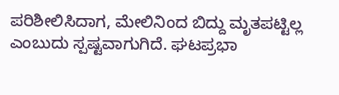ಪರಿಶೀಲಿಸಿದಾಗ, ಮೇಲಿನಿಂದ ಬಿದ್ದು ಮೃತಪಟ್ಟಿಲ್ಲ ಎಂಬುದು ಸ್ಪಷ್ಟವಾಗುಗಿದೆ. ಘಟಪ್ರಭಾ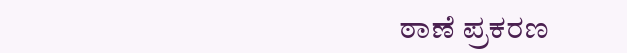ಠಾಣೆ ಪ್ರಕರಣ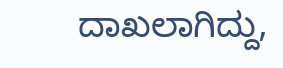ದಾಖಲಾಗಿದ್ದು,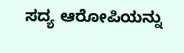ಸದ್ಯ ಆರೋಪಿಯನ್ನು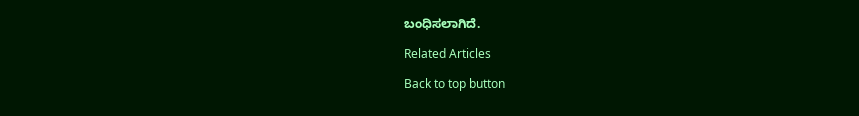ಬಂಧಿಸಲಾಗಿದೆ.

Related Articles

Back to top button